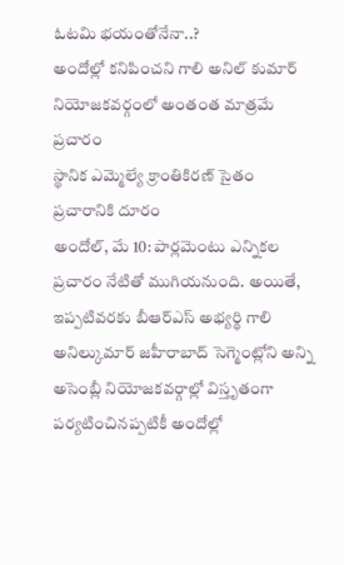ఓటమి భయంతోనేనా..?
అందోల్లో కనిపించని గాలి అనిల్ కుమార్
నియోజకవర్గంలో అంతంత మాత్రమే ప్రచారం
స్థానిక ఎమ్మెల్యే క్రాంతికిరణ్ సైతం ప్రచారానికి దూరం
అందోల్, మే 10: పార్లమెంటు ఎన్నికల ప్రచారం నేటితో ముగియనుంది. అయితే, ఇప్పటివరకు బీఆర్ఎస్ అభ్యర్థి గాలి అనిల్కుమార్ జహీరాబాద్ సెగ్మెంట్లోని అన్ని అసెంబ్లీ నియోజకవర్గాల్లో విస్తృతంగా పర్యటించినప్పటికీ అందోల్లో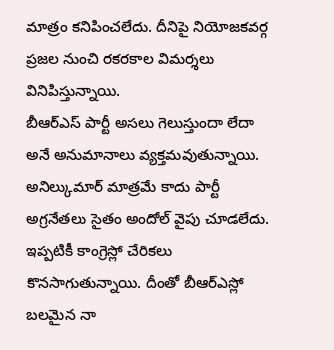మాత్రం కనిపించలేదు. దీనిపై నియోజకవర్గ ప్రజల నుంచి రకరకాల విమర్శలు వినిపిస్తున్నాయి.
బీఆర్ఎస్ పార్టీ అసలు గెలుస్తుందా లేదా అనే అనుమానాలు వ్యక్తమవుతున్నాయి. అనిల్కుమార్ మాత్రమే కాదు పార్టీ అగ్రనేతలు సైతం అందోల్ వైపు చూడలేదు. ఇప్పటికీ కాంగ్రెస్లో చేరికలు కొనసాగుతున్నాయి. దీంతో బీఆర్ఎస్లో బలమైన నా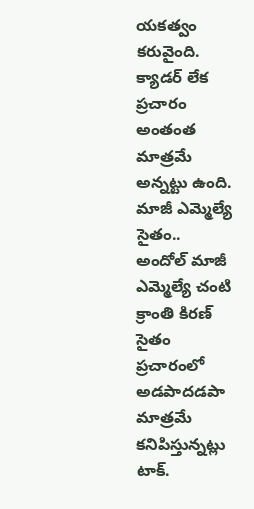యకత్వం కరువైంది. క్యాడర్ లేక ప్రచారం అంతంత మాత్రమే అన్నట్టు ఉంది.
మాజీ ఎమ్మెల్యే సైతం..
అందోల్ మాజీ ఎమ్మెల్యే చంటి క్రాంతి కిరణ్ సైతం ప్రచారంలో అడపాదడపా మాత్రమే కనిపిస్తున్నట్లు టాక్.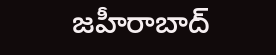జహీరాబాద్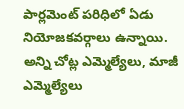పార్లమెంట్ పరిధిలో ఏడు నియోజకవర్గాలు ఉన్నాయి. అన్ని చోట్ల ఎమ్మెల్యేలు, మాజీ ఎమ్మెల్యేలు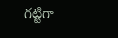గట్టిగా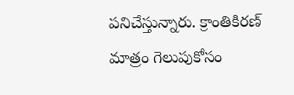పనిచేస్తున్నారు. క్రాంతికిరణ్ మాత్రం గెలుపుకోసం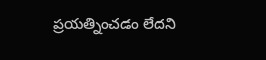ప్రయత్నించడం లేదని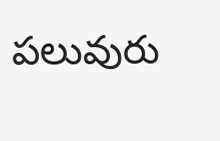పలువురు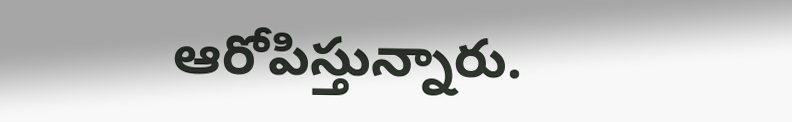ఆరోపిస్తున్నారు.